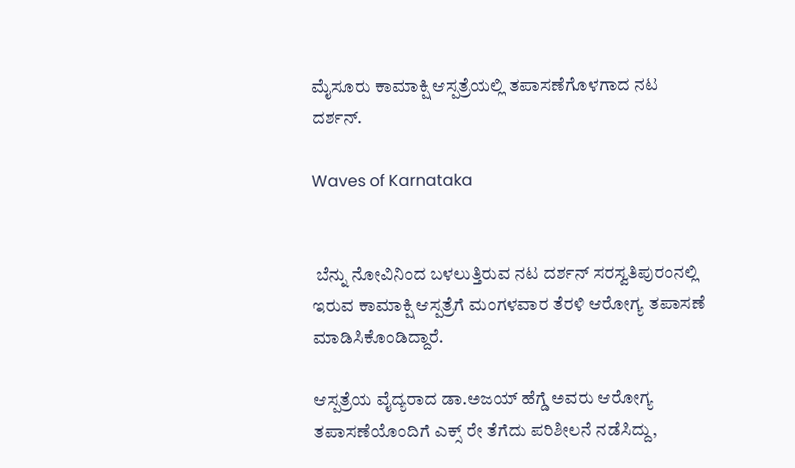ಮೈಸೂರು ಕಾಮಾಕ್ಷಿ ಆಸ್ಪತ್ರೆಯಲ್ಲಿ ತಪಾಸಣೆಗೊಳಗಾದ ನಟ ದರ್ಶನ್‌.

Waves of Karnataka


 ಬೆನ್ನು ನೋವಿನಿಂದ ಬಳಲುತ್ತಿರುವ ನಟ ದರ್ಶನ್‌ ಸರಸ್ವತಿಪುರಂನಲ್ಲಿ ಇರುವ ಕಾಮಾಕ್ಷಿ ಆಸ್ಪತ್ರೆಗೆ ಮಂಗಳವಾರ ತೆರಳಿ ಆರೋಗ್ಯ ತಪಾಸಣೆ ಮಾಡಿಸಿಕೊಂಡಿದ್ದಾರೆ.

ಆಸ್ಪತ್ರೆಯ ವೈದ್ಯರಾದ ಡಾ.ಅಜಯ್‌ ಹೆಗ್ಡೆ ಅವರು ಆರೋಗ್ಯ ತಪಾಸಣೆಯೊಂದಿಗೆ ಎಕ್ಸ್‌ ರೇ ತೆಗೆದು ಪರಿಶೀಲನೆ ನಡೆಸಿದ್ದು,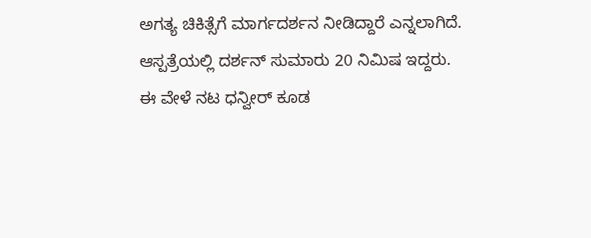ಅಗತ್ಯ ಚಿಕಿತ್ಸೆಗೆ ಮಾರ್ಗದರ್ಶನ ನೀಡಿದ್ದಾರೆ ಎನ್ನಲಾಗಿದೆ. ಆಸ್ಪತ್ರೆಯಲ್ಲಿ ದರ್ಶನ್‌ ಸುಮಾರು 20 ನಿಮಿಷ ಇದ್ದರು. ಈ ವೇಳೆ ನಟ ಧನ್ವೀರ್‌ ಕೂಡ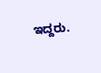ಇದ್ದರು.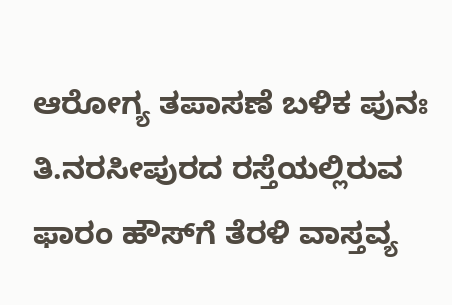ಆರೋಗ್ಯ ತಪಾಸಣೆ ಬಳಿಕ ಪುನಃ ತಿ.ನರಸೀಪುರದ ರಸ್ತೆಯಲ್ಲಿರುವ ಫಾರಂ ಹೌಸ್‌ಗೆ ತೆರಳಿ ವಾಸ್ತವ್ಯ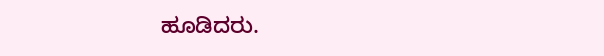ಹೂಡಿದರು.